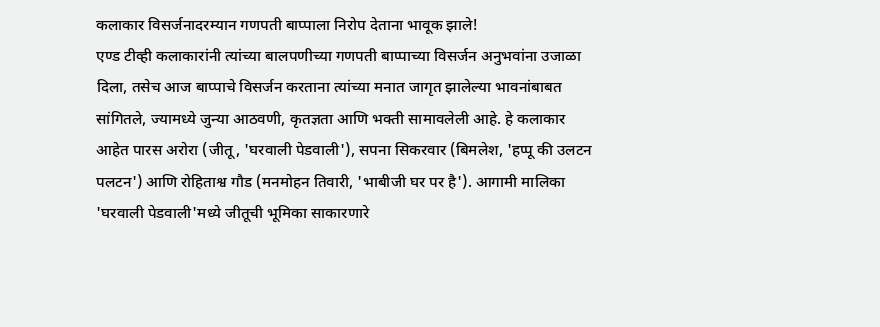कलाकार विसर्जनादरम्यान गणपती बाप्पाला निरोप देताना भावूक झाले!
एण्ड टीव्ही कलाकारांनी त्यांच्या बालपणीच्या गणपती बाप्पाच्या विसर्जन अनुभवांना उजाळा दिला, तसेच आज बाप्पाचे विसर्जन करताना त्यांच्या मनात जागृत झालेल्या भावनांबाबत सांगितले, ज्यामध्ये जुन्या आठवणी, कृतज्ञता आणि भक्ती सामावलेली आहे. हे कलाकार आहेत पारस अरोरा (जीतू, 'घरवाली पेडवाली'), सपना सिकरवार (बिमलेश, 'हप्पू की उलटन पलटन') आणि रोहिताश्व गौड (मनमोहन तिवारी, 'भाबीजी घर पर है'). आगामी मालिका 'घरवाली पेडवाली'मध्ये जीतूची भूमिका साकारणारे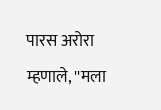पारस अरोरा म्हणाले, ''मला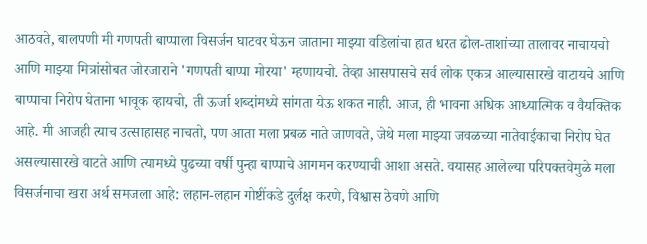आठवते, बालपणी मी गणपती बाप्पाला विसर्जन घाटवर घेऊन जाताना माझ्या वडिलांचा हात धरत ढोल-ताशांच्या तालावर नाचायचो आणि माझ्या मित्रांसोबत जोरजाराने 'गणपती बाप्पा मोरया' म्हणायचो. तेव्हा आसपासचे सर्व लोक एकत्र आल्यासारखे वाटायचे आणि बाप्पाचा निरोप घेताना भावूक व्हायचो, ती ऊर्जा शब्दांमध्ये सांगता येऊ शकत नाही. आज, ही भावना अधिक आध्यात्मिक व वैयक्तिक आहे. मी आजही त्याच उत्साहासह नाचतो, पण आता मला प्रबळ नाते जाणवते, जेथे मला माझ्या जवळच्या नातेवाईकाचा निरोप घेत असल्यासारखे वाटते आणि त्यामध्ये पुढच्या वर्षी पुन्हा बाप्पाचे आगमन करण्याची आशा असते. वयासह आलेल्या परिपक्तवेमुळे मला विसर्जनाचा खरा अर्थ समजला आहे: लहान-लहान गोष्टींकडे दुर्लक्ष करणे, विश्वास ठेवणे आणि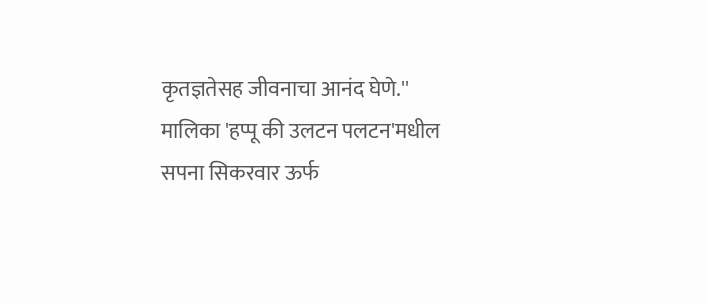कृतज्ञतेसह जीवनाचा आनंद घेणे.''
मालिका 'हप्पू की उलटन पलटन'मधील सपना सिकरवार ऊर्फ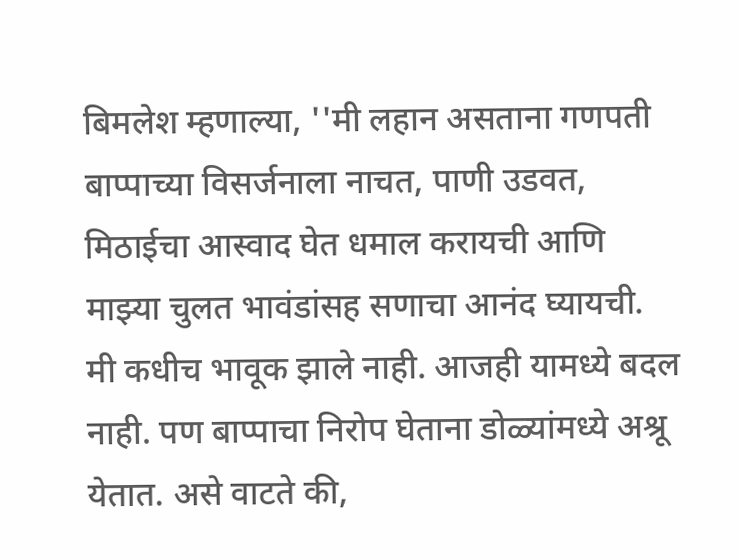बिमलेश म्हणाल्या, ''मी लहान असताना गणपती बाप्पाच्या विसर्जनाला नाचत, पाणी उडवत, मिठाईचा आस्वाद घेत धमाल करायची आणि माझ्या चुलत भावंडांसह सणाचा आनंद घ्यायची. मी कधीच भावूक झाले नाही. आजही यामध्ये बदल नाही. पण बाप्पाचा निरोप घेताना डोळ्यांमध्ये अश्रू येतात. असे वाटते की,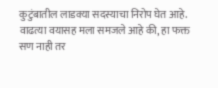कुटुंबातील लाडक्या सदस्याचा निरोप घेत आहे. वाढत्या वयासह मला समजले आहे की, हा फक्त सण नाही तर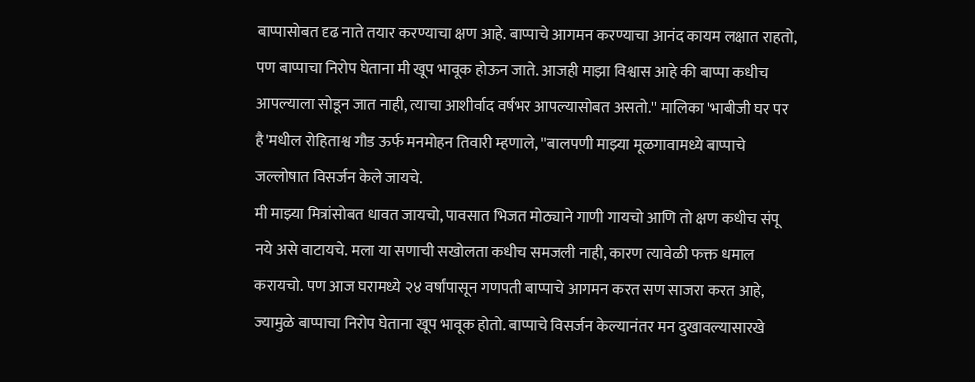बाप्पासोबत दृढ नाते तयार करण्याचा क्षण आहे. बाप्पाचे आगमन करण्याचा आनंद कायम लक्षात राहतो, पण बाप्पाचा निरोप घेताना मी खूप भावूक होऊन जाते. आजही माझा विश्वास आहे की बाप्पा कधीच आपल्याला सोडून जात नाही, त्याचा आशीर्वाद वर्षभर आपल्यासोबत असतो.'' मालिका 'भाबीजी घर पर है'मधील रोहिताश्व गौड ऊर्फ मनमोहन तिवारी म्हणाले, ''बालपणी माझ्या मूळगावामध्ये बाप्पाचे जल्लोषात विसर्जन केले जायचे.
मी माझ्या मित्रांसोबत धावत जायचो, पावसात भिजत मोठ्याने गाणी गायचो आणि तो क्षण कधीच संपू नये असे वाटायचे. मला या सणाची सखोलता कधीच समजली नाही, कारण त्यावेळी फक्त धमाल करायचो. पण आज घरामध्ये २४ वर्षांपासून गणपती बाप्पाचे आगमन करत सण साजरा करत आहे, ज्यामुळे बाप्पाचा निरोप घेताना खूप भावूक होतो. बाप्पाचे विसर्जन केल्यानंतर मन दुखावल्यासारखे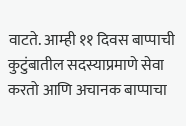वाटते. आम्ही ११ दिवस बाप्पाची कुटुंबातील सदस्याप्रमाणे सेवा करतो आणि अचानक बाप्पाचा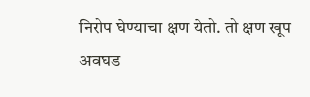निरोप घेण्याचा क्षण येतो. तो क्षण खूप अवघड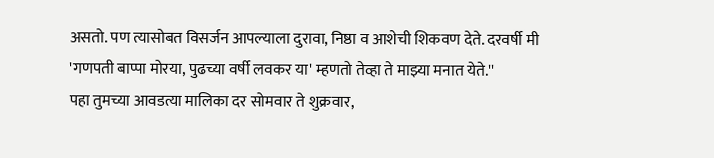असतो. पण त्यासोबत विसर्जन आपल्याला दुरावा, निष्ठा व आशेची शिकवण देते. दरवर्षी मी 'गणपती बाप्पा मोरया, पुढच्या वर्षी लवकर या' म्हणतो तेव्हा ते माझ्या मनात येते.''
पहा तुमच्या आवडत्या मालिका दर सोमवार ते शुक्रवार,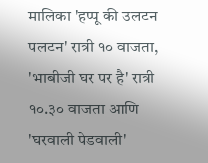मालिका 'हप्पू की उलटन पलटन' रात्री १० वाजता, 'भाबीजी घर पर है' रात्री १०.३० वाजता आणि 'घरवाली पेडवाली'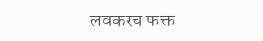लवकरच फक्त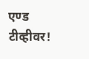एण्ड टीव्हीवर!